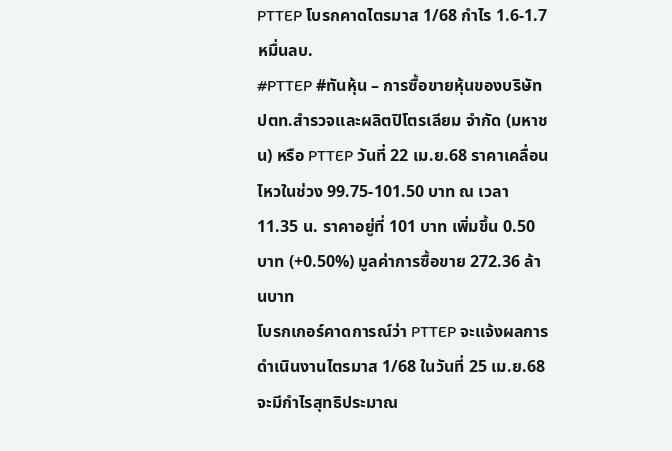PTTEP โบรกคาดไตรมาส 1/68 กำไร 1.6-1.7 หมื่นลบ.
#PTTEP #ทันหุ้น – การซื้อขายหุ้นของบริษัท ปตท.สำรวจและผลิตปิโตรเลียม จำกัด (มหาชน) หรือ PTTEP วันที่ 22 เม.ย.68 ราคาเคลื่อนไหวในช่วง 99.75-101.50 บาท ณ เวลา 11.35 น. ราคาอยู่ที่ 101 บาท เพิ่มขึ้น 0.50 บาท (+0.50%) มูลค่าการซื้อขาย 272.36 ล้านบาท
โบรกเกอร์คาดการณ์ว่า PTTEP จะแจ้งผลการดำเนินงานไตรมาส 1/68 ในวันที่ 25 เม.ย.68 จะมีกำไรสุทธิประมาณ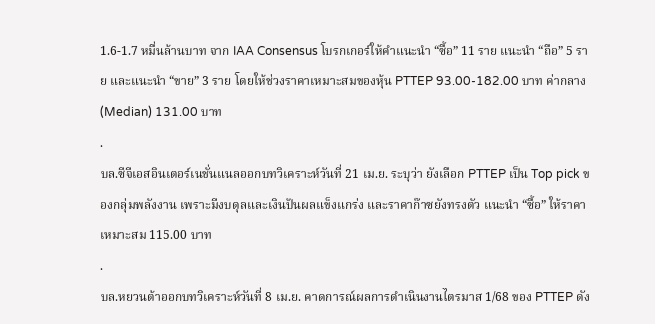1.6-1.7 หมื่นล้านบาท จาก IAA Consensus โบรกเกอร์ให้คำแนะนำ “ซื้อ” 11 ราย แนะนำ “ถือ” 5 ราย และแนะนำ “ขาย” 3 ราย โดยให้ช่วงราคาเหมาะสมของหุ้น PTTEP 93.00-182.00 บาท ค่ากลาง (Median) 131.00 บาท
.
บล.ซีจีเอสอินเตอร์เนชั่นแนลออกบทวิเคราะห์วันที่ 21 เม.ย. ระบุว่า ยังเลือก PTTEP เป็น Top pick ของกลุ่มพลังงาน เพราะมีงบดุลและเงินปันผลแข็งแกร่ง และราคาก๊าซยังทรงตัว แนะนำ “ซื้อ” ให้ราคาเหมาะสม 115.00 บาท
.
บล.หยวนต้าออกบทวิเคราะห์วันที่ 8 เม.ย. คาดการณ์ผลการดำเนินงานไตรมาส 1/68 ของ PTTEP ดัง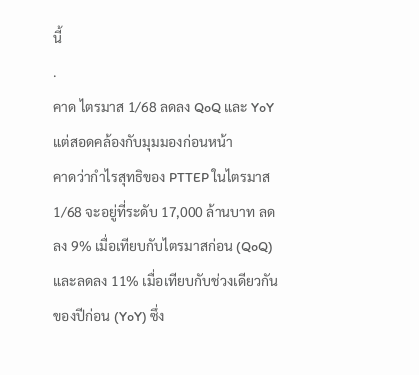นี้
.
คาด ไตรมาส 1/68 ลดลง QoQ และ YoY แต่สอดคล้องกับมุมมองก่อนหน้า
คาดว่ากำไรสุทธิของ PTTEP ในไตรมาส 1/68 จะอยู่ที่ระดับ 17,000 ล้านบาท ลดลง 9% เมื่อเทียบกับไตรมาสก่อน (QoQ) และลดลง 11% เมื่อเทียบกับช่วงเดียวกันของปีก่อน (YoY) ซึ่ง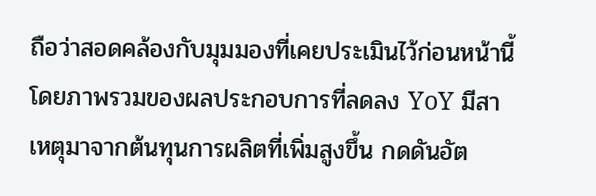ถือว่าสอดคล้องกับมุมมองที่เคยประเมินไว้ก่อนหน้านี้ โดยภาพรวมของผลประกอบการที่ลดลง YoY มีสาเหตุมาจากต้นทุนการผลิตที่เพิ่มสูงขึ้น กดดันอัต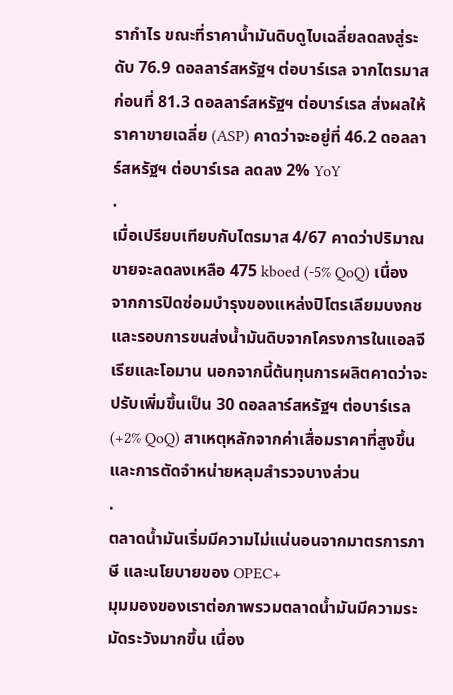รากำไร ขณะที่ราคาน้ำมันดิบดูไบเฉลี่ยลดลงสู่ระดับ 76.9 ดอลลาร์สหรัฐฯ ต่อบาร์เรล จากไตรมาสก่อนที่ 81.3 ดอลลาร์สหรัฐฯ ต่อบาร์เรล ส่งผลให้ราคาขายเฉลี่ย (ASP) คาดว่าจะอยู่ที่ 46.2 ดอลลาร์สหรัฐฯ ต่อบาร์เรล ลดลง 2% YoY
.
เมื่อเปรียบเทียบกับไตรมาส 4/67 คาดว่าปริมาณขายจะลดลงเหลือ 475 kboed (-5% QoQ) เนื่องจากการปิดซ่อมบำรุงของแหล่งปิโตรเลียมบงกช และรอบการขนส่งน้ำมันดิบจากโครงการในแอลจีเรียและโอมาน นอกจากนี้ต้นทุนการผลิตคาดว่าจะปรับเพิ่มขึ้นเป็น 30 ดอลลาร์สหรัฐฯ ต่อบาร์เรล (+2% QoQ) สาเหตุหลักจากค่าเสื่อมราคาที่สูงขึ้น และการตัดจำหน่ายหลุมสำรวจบางส่วน
.
ตลาดน้ำมันเริ่มมีความไม่แน่นอนจากมาตรการภาษี และนโยบายของ OPEC+
มุมมองของเราต่อภาพรวมตลาดน้ำมันมีความระมัดระวังมากขึ้น เนื่อง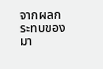จากผลกระทบของมา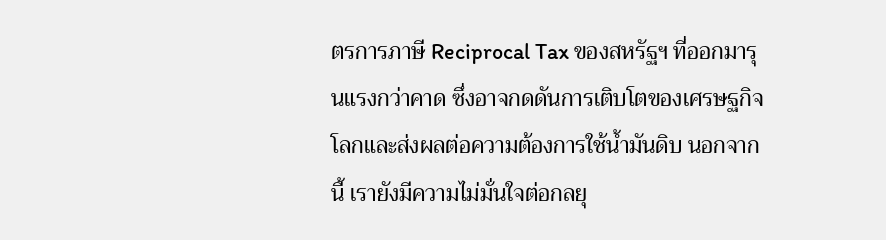ตรการภาษี Reciprocal Tax ของสหรัฐฯ ที่ออกมารุนแรงกว่าคาด ซึ่งอาจกดดันการเติบโตของเศรษฐกิจโลกและส่งผลต่อความต้องการใช้น้ำมันดิบ นอกจากนี้ เรายังมีความไม่มั่นใจต่อกลยุ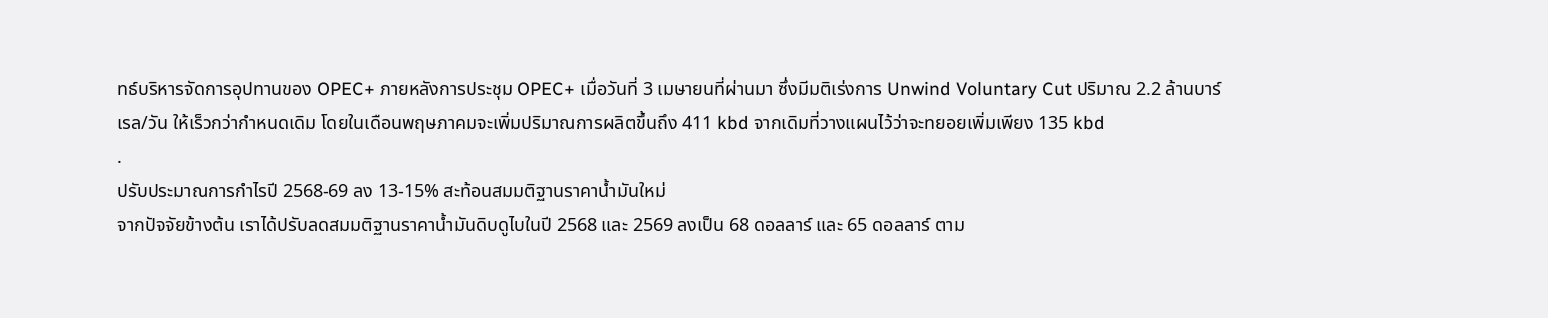ทธ์บริหารจัดการอุปทานของ OPEC+ ภายหลังการประชุม OPEC+ เมื่อวันที่ 3 เมษายนที่ผ่านมา ซึ่งมีมติเร่งการ Unwind Voluntary Cut ปริมาณ 2.2 ล้านบาร์เรล/วัน ให้เร็วกว่ากำหนดเดิม โดยในเดือนพฤษภาคมจะเพิ่มปริมาณการผลิตขึ้นถึง 411 kbd จากเดิมที่วางแผนไว้ว่าจะทยอยเพิ่มเพียง 135 kbd
.
ปรับประมาณการกำไรปี 2568-69 ลง 13-15% สะท้อนสมมติฐานราคาน้ำมันใหม่
จากปัจจัยข้างต้น เราได้ปรับลดสมมติฐานราคาน้ำมันดิบดูไบในปี 2568 และ 2569 ลงเป็น 68 ดอลลาร์ และ 65 ดอลลาร์ ตาม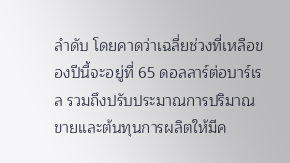ลำดับ โดยคาดว่าเฉลี่ยช่วงที่เหลือของปีนี้จะอยู่ที่ 65 ดอลลาร์ต่อบาร์เรล รวมถึงปรับประมาณการปริมาณขายและต้นทุนการผลิตให้มีค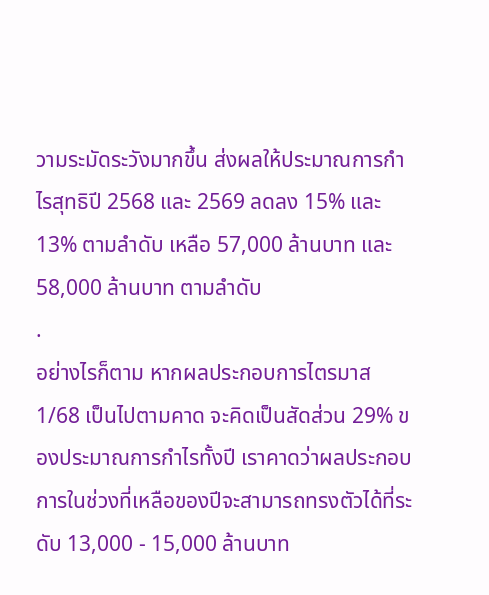วามระมัดระวังมากขึ้น ส่งผลให้ประมาณการกำไรสุทธิปี 2568 และ 2569 ลดลง 15% และ 13% ตามลำดับ เหลือ 57,000 ล้านบาท และ 58,000 ล้านบาท ตามลำดับ
.
อย่างไรก็ตาม หากผลประกอบการไตรมาส 1/68 เป็นไปตามคาด จะคิดเป็นสัดส่วน 29% ของประมาณการกำไรทั้งปี เราคาดว่าผลประกอบการในช่วงที่เหลือของปีจะสามารถทรงตัวได้ที่ระดับ 13,000 - 15,000 ล้านบาท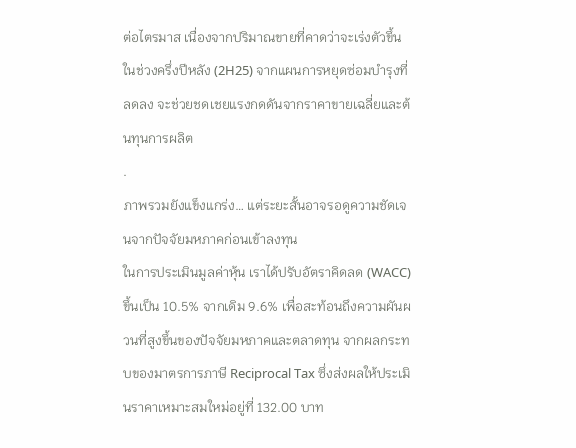ต่อไตรมาส เนื่องจากปริมาณขายที่คาดว่าจะเร่งตัวขึ้นในช่วงครึ่งปีหลัง (2H25) จากแผนการหยุดซ่อมบำรุงที่ลดลง จะช่วยชดเชยแรงกดดันจากราคาขายเฉลี่ยและต้นทุนการผลิต
.
ภาพรวมยังแข็งแกร่ง… แต่ระยะสั้นอาจรอดูความชัดเจนจากปัจจัยมหภาคก่อนเข้าลงทุน
ในการประเมินมูลค่าหุ้น เราได้ปรับอัตราคิดลด (WACC) ขึ้นเป็น 10.5% จากเดิม 9.6% เพื่อสะท้อนถึงความผันผวนที่สูงขึ้นของปัจจัยมหภาคและตลาดทุน จากผลกระทบของมาตรการภาษี Reciprocal Tax ซึ่งส่งผลให้ประเมินราคาเหมาะสมใหม่อยู่ที่ 132.00 บาท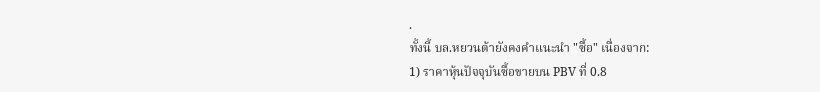.
ทั้งนี้ บล.หยวนต้ายังคงคำแนะนำ "ซื้อ" เนื่องจาก:
1) ราคาหุ้นปัจจุบันซื้อขายบน PBV ที่ 0.8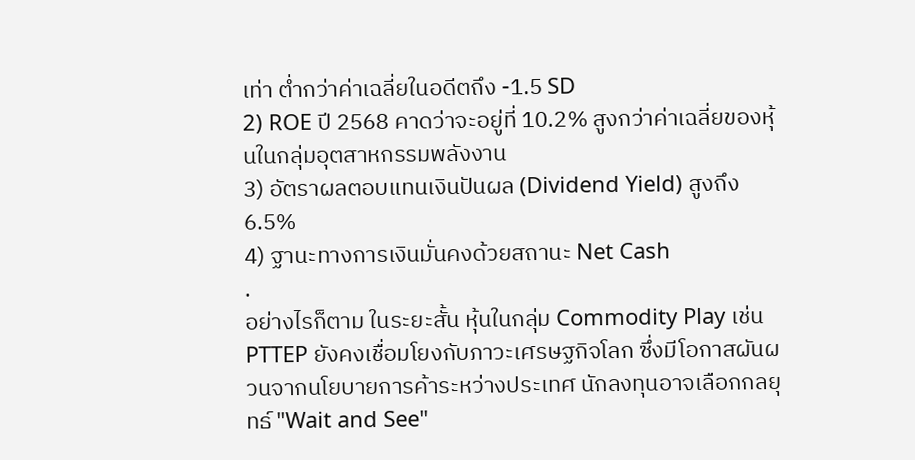เท่า ต่ำกว่าค่าเฉลี่ยในอดีตถึง -1.5 SD
2) ROE ปี 2568 คาดว่าจะอยู่ที่ 10.2% สูงกว่าค่าเฉลี่ยของหุ้นในกลุ่มอุตสาหกรรมพลังงาน
3) อัตราผลตอบแทนเงินปันผล (Dividend Yield) สูงถึง 6.5%
4) ฐานะทางการเงินมั่นคงด้วยสถานะ Net Cash
.
อย่างไรก็ตาม ในระยะสั้น หุ้นในกลุ่ม Commodity Play เช่น PTTEP ยังคงเชื่อมโยงกับภาวะเศรษฐกิจโลก ซึ่งมีโอกาสผันผวนจากนโยบายการค้าระหว่างประเทศ นักลงทุนอาจเลือกกลยุทธ์ "Wait and See"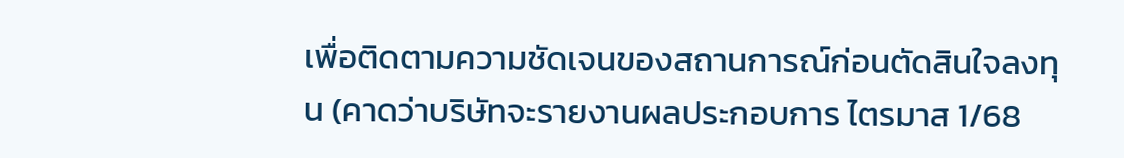เพื่อติดตามความชัดเจนของสถานการณ์ก่อนตัดสินใจลงทุน (คาดว่าบริษัทจะรายงานผลประกอบการ ไตรมาส 1/68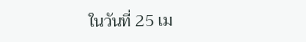ในวันที่ 25 เม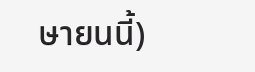ษายนนี้)